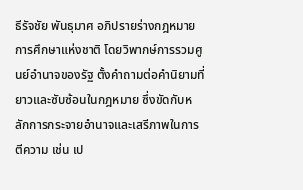ธีรัจชัย พันธุมาศ อภิปรายร่างกฎหมายการศึกษาแห่งชาติ โดยวิพากษ์การรวมศูนย์อำนาจของรัฐ ตั้งคำถามต่อคำนิยามที่ยาวและซับซ้อนในกฎหมาย ซึ่งขัดกับหลักการกระจายอำนาจและเสรีภาพในการตีความ เช่น เป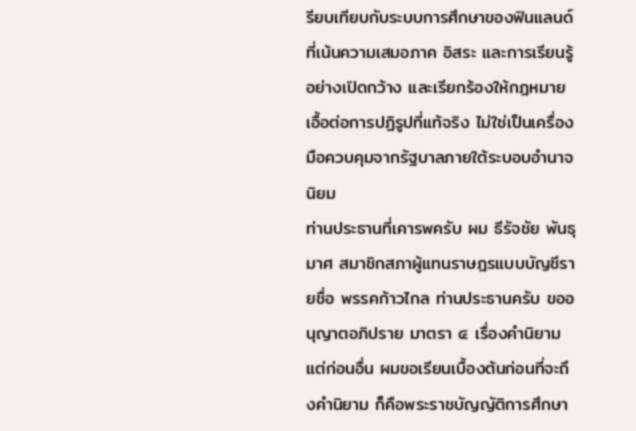รียบเทียบกับระบบการศึกษาของฟินแลนด์ที่เน้นความเสมอภาค อิสระ และการเรียนรู้อย่างเปิดกว้าง และเรียกร้องให้กฎหมายเอื้อต่อการปฏิรูปที่แท้จริง ไม่ใช่เป็นเครื่องมือควบคุมจากรัฐบาลภายใต้ระบอบอำนาจนิยม
ท่านประธานที่เคารพครับ ผม ธีรัจชัย พันธุมาศ สมาชิกสภาผู้แทนราษฎรแบบบัญชีรายชื่อ พรรคก้าวไกล ท่านประธานครับ ขออนุญาตอภิปราย มาตรา ๔ เรื่องคำนิยาม แต่ก่อนอื่น ผมขอเรียนเบื้องต้นก่อนที่จะถึงคำนิยาม ก็คือพระราชบัญญัติการศึกษา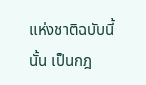แห่งชาติฉบับนี้นั้น เป็นกฎ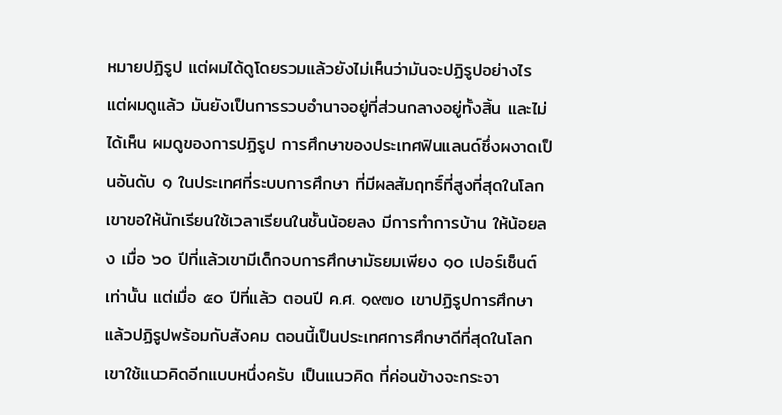หมายปฏิรูป แต่ผมได้ดูโดยรวมแล้วยังไม่เห็นว่ามันจะปฏิรูปอย่างไร แต่ผมดูแล้ว มันยังเป็นการรวบอำนาจอยู่ที่ส่วนกลางอยู่ทั้งสิ้น และไม่ได้เห็น ผมดูของการปฏิรูป การศึกษาของประเทศฟินแลนด์ซึ่งผงาดเป็นอันดับ ๑ ในประเทศที่ระบบการศึกษา ที่มีผลสัมฤทธิ์ที่สูงที่สุดในโลก เขาขอให้นักเรียนใช้เวลาเรียนในชั้นน้อยลง มีการทำการบ้าน ให้น้อยลง เมื่อ ๖๐ ปีที่แล้วเขามีเด็กจบการศึกษามัธยมเพียง ๑๐ เปอร์เซ็นต์เท่านั้น แต่เมื่อ ๕๐ ปีที่แล้ว ตอนปี ค.ศ. ๑๙๗๐ เขาปฏิรูปการศึกษา แล้วปฏิรูปพร้อมกับสังคม ตอนนี้เป็นประเทศการศึกษาดีที่สุดในโลก เขาใช้แนวคิดอีกแบบหนึ่งครับ เป็นแนวคิด ที่ค่อนข้างจะกระจา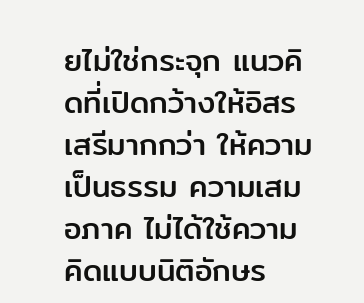ยไม่ใช่กระจุก แนวคิดที่เปิดกว้างให้อิสรเสรีมากกว่า ให้ความเป็นธรรม ความเสมอภาค ไม่ได้ใช้ความคิดแบบนิติอักษร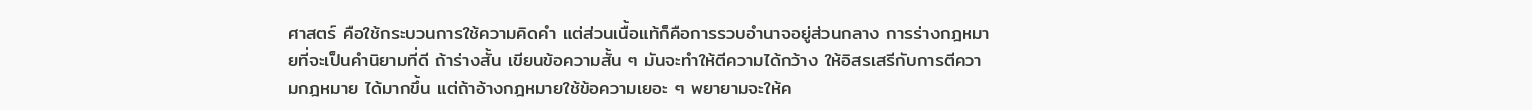ศาสตร์ คือใช้กระบวนการใช้ความคิดคำ แต่ส่วนเนื้อแท้ก็คือการรวบอำนาจอยู่ส่วนกลาง การร่างกฎหมายที่จะเป็นคำนิยามที่ดี ถ้าร่างสั้น เขียนข้อความสั้น ๆ มันจะทำให้ตีความได้กว้าง ให้อิสรเสรีกับการตีความกฎหมาย ได้มากขึ้น แต่ถ้าอ้างกฎหมายใช้ข้อความเยอะ ๆ พยายามจะให้ค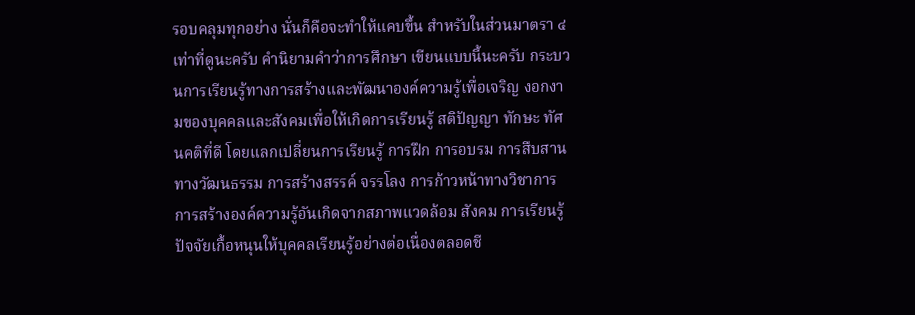รอบคลุมทุกอย่าง นั่นก็คือจะทำให้แคบขึ้น สำหรับในส่วนมาตรา ๔ เท่าที่ดูนะครับ คำนิยามคำว่าการศึกษา เขียนแบบนี้นะครับ กระบวนการเรียนรู้ทางการสร้างและพัฒนาองค์ความรู้เพื่อเจริญ งอกงามของบุคคลและสังคมเพื่อให้เกิดการเรียนรู้ สติปัญญา ทักษะ ทัศนคติที่ดี โดยแลกเปลี่ยนการเรียนรู้ การฝึก การอบรม การสืบสานทางวัฒนธรรม การสร้างสรรค์ จรรโลง การก้าวหน้าทางวิชาการ การสร้างองค์ความรู้อันเกิดจากสภาพแวดล้อม สังคม การเรียนรู้ปัจจัยเกื้อหนุนให้บุคคลเรียนรู้อย่างต่อเนื่องตลอดชี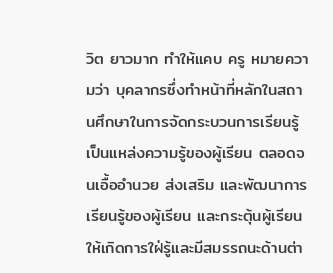วิต ยาวมาก ทำให้แคบ ครู หมายความว่า บุคลากรซึ่งทำหน้าที่หลักในสถานศึกษาในการจัดกระบวนการเรียนรู้ เป็นแหล่งความรู้ของผู้เรียน ตลอดจนเอื้ออำนวย ส่งเสริม และพัฒนาการเรียนรู้ของผู้เรียน และกระตุ้นผู้เรียนให้เกิดการใฝ่รู้และมีสมรรถนะด้านต่า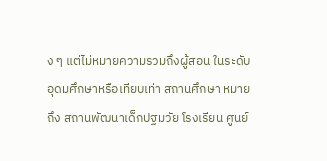ง ๆ แต่ไม่หมายความรวมถึงผู้สอน ในระดับอุดมศึกษาหรือเทียบเท่า สถานศึกษา หมายถึง สถานพัฒนาเด็กปฐมวัย โรงเรียน ศูนย์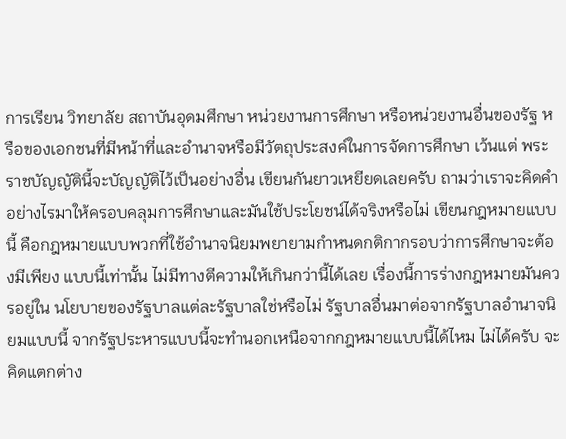การเรียน วิทยาลัย สถาบันอุดมศึกษา หน่วยงานการศึกษา หรือหน่วยงานอื่นของรัฐ หรือของเอกชนที่มีหน้าที่และอำนาจหรือมีวัตถุประสงค์ในการจัดการศึกษา เว้นแต่ พระราชบัญญัตินี้จะบัญญัติไว้เป็นอย่างอื่น เขียนกันยาวเหยียดเลยครับ ถามว่าเราจะคิดคำ อย่างไรมาให้ครอบคลุมการศึกษาและมันใช้ประโยชน์ได้จริงหรือไม่ เขียนกฎหมายแบบนี้ คือกฎหมายแบบพวกที่ใช้อำนาจนิยมพยายามกำหนดกติกากรอบว่าการศึกษาจะต้องมีเพียง แบบนี้เท่านั้น ไม่มีทางตีความให้เกินกว่านี้ได้เลย เรื่องนี้การร่างกฎหมายมันควรอยู่ใน นโยบายของรัฐบาลแต่ละรัฐบาลใช่หรือไม่ รัฐบาลอื่นมาต่อจากรัฐบาลอำนาจนิยมแบบนี้ จากรัฐประหารแบบนี้จะทำนอกเหนือจากกฎหมายแบบนี้ได้ไหม ไม่ได้ครับ จะคิดแตกต่าง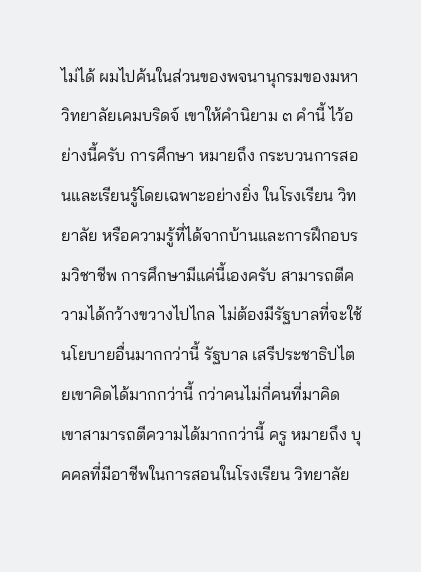ไม่ได้ ผมไปค้นในส่วนของพจนานุกรมของมหาวิทยาลัยเคมบริดจ์ เขาให้คำนิยาม ๓ คำนี้ ไว้อย่างนี้ครับ การศึกษา หมายถึง กระบวนการสอนและเรียนรู้โดยเฉพาะอย่างยิ่ง ในโรงเรียน วิทยาลัย หรือความรู้ที่ได้จากบ้านและการฝึกอบรมวิชาชีพ การศึกษามีแค่นี้เองครับ สามารถตีความได้กว้างขวางไปไกล ไม่ต้องมีรัฐบาลที่จะใช้นโยบายอื่นมากกว่านี้ รัฐบาล เสรีประชาธิปไตยเขาคิดได้มากกว่านี้ กว่าคนไม่กี่คนที่มาคิด เขาสามารถตีความได้มากกว่านี้ ครู หมายถึง บุคคลที่มีอาชีพในการสอนในโรงเรียน วิทยาลัย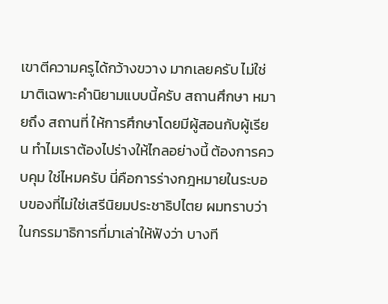เขาตีความครูได้กว้างขวาง มากเลยครับ ไม่ใช่มาติเฉพาะคำนิยามแบบนี้ครับ สถานศึกษา หมายถึง สถานที่ ให้การศึกษาโดยมีผู้สอนกับผู้เรียน ทำไมเราต้องไปร่างให้ไกลอย่างนี้ ต้องการควบคุม ใช่ไหมครับ นี่คือการร่างกฎหมายในระบอบของที่ไม่ใช่เสรีนิยมประชาธิปไตย ผมทราบว่า ในกรรมาธิการที่มาเล่าให้ฟังว่า บางที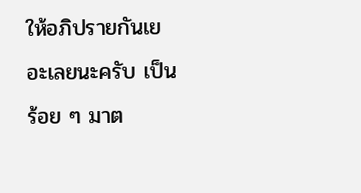ให้อภิปรายกันเยอะเลยนะครับ เป็นร้อย ๆ มาต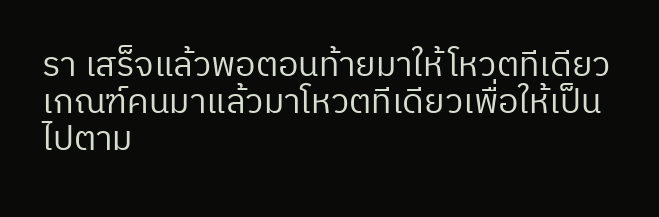รา เสร็จแล้วพอตอนท้ายมาให้โหวตทีเดียว เกณฑ์คนมาแล้วมาโหวตทีเดียวเพื่อให้เป็นไปตาม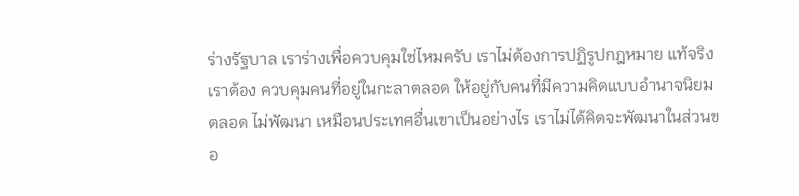ร่างรัฐบาล เราร่างเพื่อควบคุมใช่ไหมครับ เราไม่ต้องการปฏิรูปกฎหมาย แท้จริงเราต้อง ควบคุมคนที่อยู่ในกะลาตลอด ให้อยู่กับคนที่มีความคิดแบบอำนาจนิยมตลอด ไม่พัฒนา เหมือนประเทศอื่นเขาเป็นอย่างไร เราไม่ได้คิดจะพัฒนาในส่วนขอ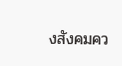งสังคมคว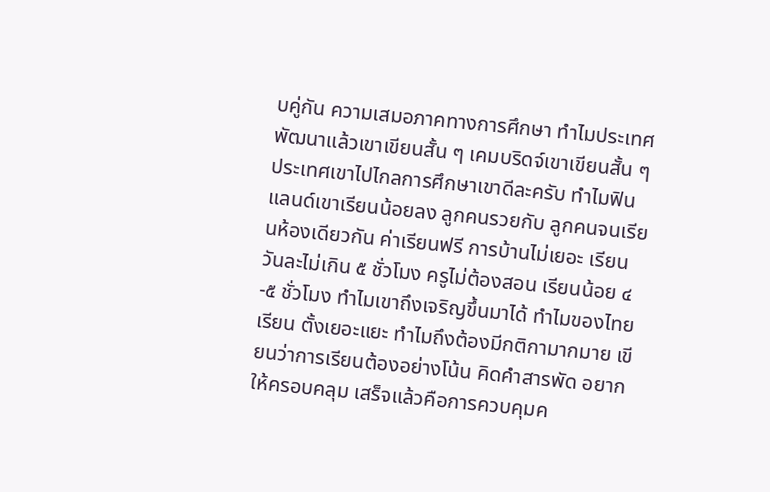บคู่กัน ความเสมอภาคทางการศึกษา ทำไมประเทศพัฒนาแล้วเขาเขียนสั้น ๆ เคมบริดจ์เขาเขียนสั้น ๆ ประเทศเขาไปไกลการศึกษาเขาดีละครับ ทำไมฟินแลนด์เขาเรียนน้อยลง ลูกคนรวยกับ ลูกคนจนเรียนห้องเดียวกัน ค่าเรียนฟรี การบ้านไม่เยอะ เรียนวันละไม่เกิน ๕ ชั่วโมง ครูไม่ต้องสอน เรียนน้อย ๔-๕ ชั่วโมง ทำไมเขาถึงเจริญขึ้นมาได้ ทำไมของไทยเรียน ตั้งเยอะแยะ ทำไมถึงต้องมีกติกามากมาย เขียนว่าการเรียนต้องอย่างโน้น คิดคำสารพัด อยากให้ครอบคลุม เสร็จแล้วคือการควบคุมค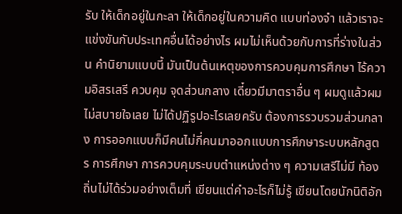รับ ให้เด็กอยู่ในกะลา ให้เด็กอยู่ในความคิด แบบท่องจำ แล้วเราจะแข่งขันกับประเทศอื่นได้อย่างไร ผมไม่เห็นด้วยกับการที่ร่างในส่วน คำนิยามแบบนี้ มันเป็นต้นเหตุของการควบคุมการศึกษา ไร้ความอิสรเสรี ควบคุม จุดส่วนกลาง เดี๋ยวมีมาตราอื่น ๆ ผมดูแล้วผมไม่สบายใจเลย ไม่ได้ปฏิรูปอะไรเลยครับ ต้องการรวบรวมส่วนกลาง การออกแบบก็มีคนไม่กี่คนมาออกแบบการศึกษาระบบหลักสูตร การศึกษา การควบคุมระบบตำแหน่งต่าง ๆ ความเสรีไม่มี ท้องถิ่นไม่ได้ร่วมอย่างเต็มที่ เขียนแต่คำอะไรก็ไม่รู้ เขียนโดยนักนิติอัก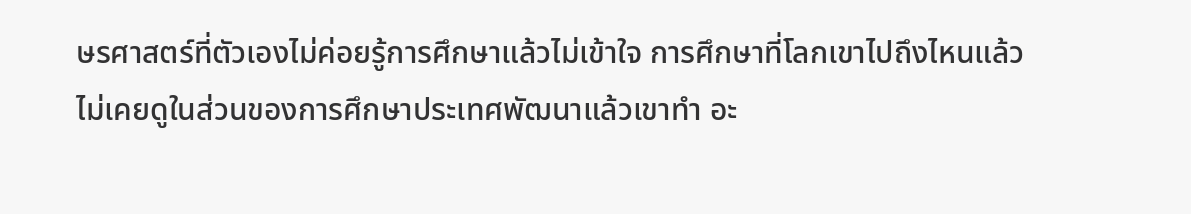ษรศาสตร์ที่ตัวเองไม่ค่อยรู้การศึกษาแล้วไม่เข้าใจ การศึกษาที่โลกเขาไปถึงไหนแล้ว ไม่เคยดูในส่วนของการศึกษาประเทศพัฒนาแล้วเขาทำ อะ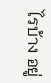ไรบ้าง อยู่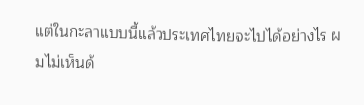แต่ในกะลาแบบนี้แล้วประเทศไทยจะไปได้อย่างไร ผมไม่เห็นด้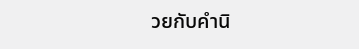วยกับคำนิ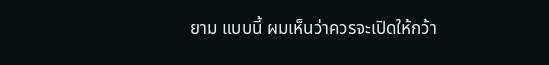ยาม แบบนี้ ผมเห็นว่าควรจะเปิดให้กว้า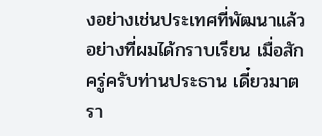งอย่างเช่นประเทศที่พัฒนาแล้วอย่างที่ผมได้กราบเรียน เมื่อสักครู่ครับท่านประธาน เดี๋ยวมาตรา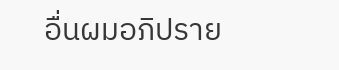อื่นผมอภิปราย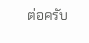ต่อครับ